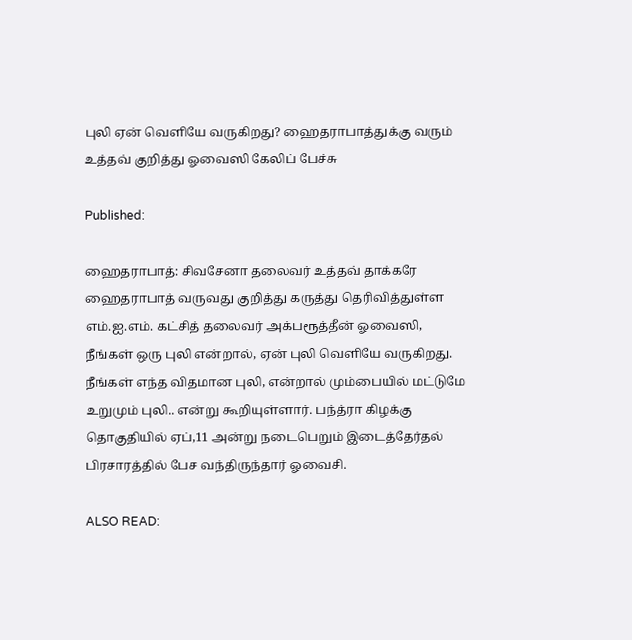புலி ஏன் வெளியே வருகிறது? ஹைதராபாத்துக்கு வரும் உத்தவ் குறித்து ஓவைஸி கேலிப் பேச்சு

Published:

ஹைதராபாத்: சிவசேனா தலைவர் உத்தவ் தாக்கரே ஹைதராபாத் வருவது குறித்து கருத்து தெரிவித்துள்ள எம்.ஐ.எம். கட்சித் தலைவர் அக்பரூத்தீன் ஓவைஸி, நீங்கள் ஒரு புலி என்றால், ஏன் புலி வெளியே வருகிறது. நீங்கள் எந்த விதமான புலி, என்றால் மும்பையில் மட்டுமே உறுமும் புலி.. என்று கூறியுள்ளார். பந்த்ரா கிழக்கு தொகுதியில் ஏப்,11 அன்று நடைபெறும் இடைத்தேர்தல் பிரசாரத்தில் பேச வந்திருந்தார் ஓவைசி.

ALSO READ: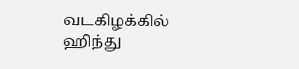வடகிழக்கில் ஹிந்து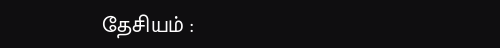தேசியம் :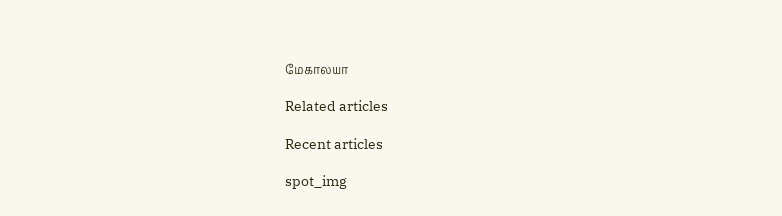மேகாலயா

Related articles

Recent articles

spot_img